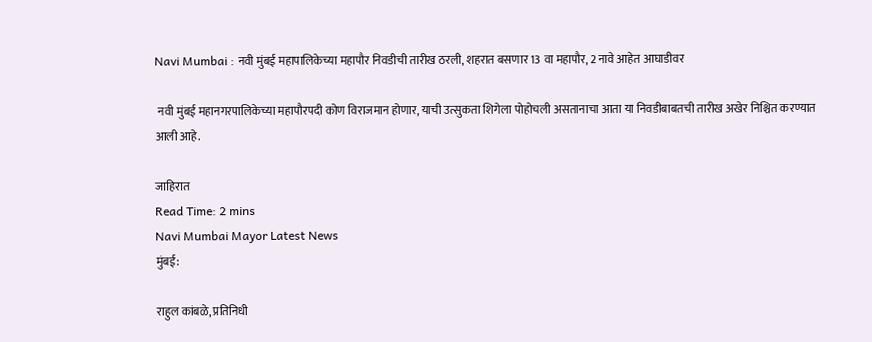Navi Mumbai : नवी मुंबई महापालिकेच्या महापौर निवडीची तारीख ठरली, शहरात बसणार 13 वा महापौर, 2 नावे आहेत आघाडीवर

 नवी मुंबई महानगरपालिकेच्या महापौरपदी कोण विराजमान होणार, याची उत्सुकता शिगेला पोहोचली असतानाचा आता या निवडीबाबतची तारीख अखेर निश्चित करण्यात आली आहे.

जाहिरात
Read Time: 2 mins
Navi Mumbai Mayor Latest News
मुंबई:

राहुल कांबळे, प्रतिनिधी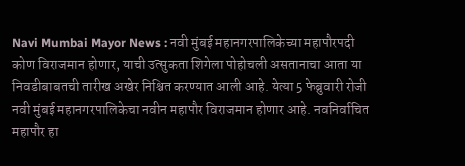Navi Mumbai Mayor News : नवी मुंबई महानगरपालिकेच्या महापौरपदी कोण विराजमान होणार, याची उत्सुकता शिगेला पोहोचली असतानाचा आता या निवडीबाबतची तारीख अखेर निश्चित करण्यात आली आहे. येत्या 5 फेब्रुवारी रोजी नवी मुंबई महानगरपालिकेचा नवीन महापौर विराजमान होणार आहे. नवनिर्वाचित महापौर हा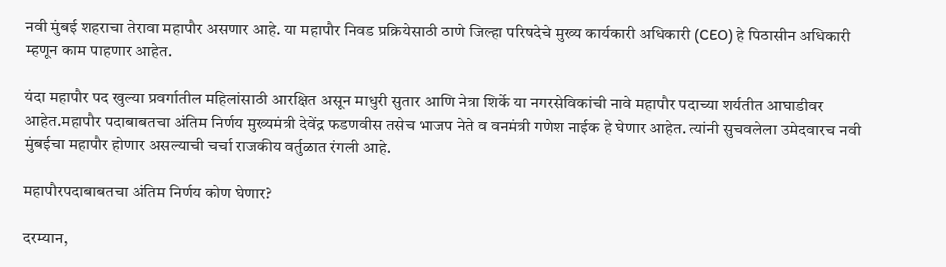नवी मुंबई शहराचा तेरावा महापौर असणार आहे. या महापौर निवड प्रक्रियेसाठी ठाणे जिल्हा परिषदेचे मुख्य कार्यकारी अधिकारी (CEO) हे पिठासीन अधिकारी म्हणून काम पाहणार आहेत.

यंदा महापौर पद खुल्या प्रवर्गातील महिलांसाठी आरक्षित असून माधुरी सुतार आणि नेत्रा शिर्के या नगरसेविकांची नावे महापौर पदाच्या शर्यतीत आघाडीवर आहेत.महापौर पदाबाबतचा अंतिम निर्णय मुख्यमंत्री देवेंद्र फडणवीस तसेच भाजप नेते व वनमंत्री गणेश नाईक हे घेणार आहेत. त्यांनी सुचवलेला उमेदवारच नवी मुंबईचा महापौर होणार असल्याची चर्चा राजकीय वर्तुळात रंगली आहे.

महापौरपदाबाबतचा अंतिम निर्णय कोण घेणार?

दरम्यान,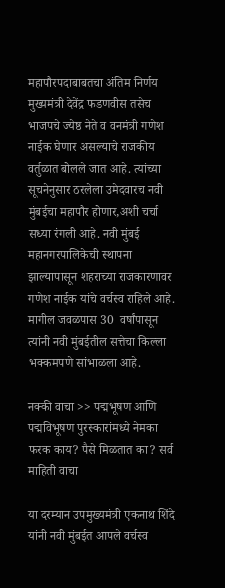महापौरपदाबाबतचा अंतिम निर्णय मुख्यमंत्री देवेंद्र फडणवीस तसेच भाजपचे ज्येष्ठ नेते व वनमंत्री गणेश नाईक घेणार असल्याचे राजकीय वर्तुळात बोलले जात आहे. त्यांच्या सूचनेनुसार ठरलेला उमेदवारच नवी मुंबईचा महापौर होणार,अशी चर्चा सध्या रंगली आहे. नवी मुंबई महानगरपालिकेची स्थापना झाल्यापासून शहराच्या राजकारणावर गणेश नाईक यांचे वर्चस्व राहिले आहे. मागील जवळपास 30  वर्षांपासून त्यांनी नवी मुंबईतील सत्तेचा किल्ला भक्कमपणे सांभाळला आहे.

नक्की वाचा >> पद्मभूषण आणि पद्मविभूषण पुरस्कारांमध्ये नेमका फरक काय? पैसे मिळतात का? सर्व माहिती वाचा

या दरम्यान उपमुख्यमंत्री एकनाथ शिंदे यांनी नवी मुंबईत आपले वर्चस्व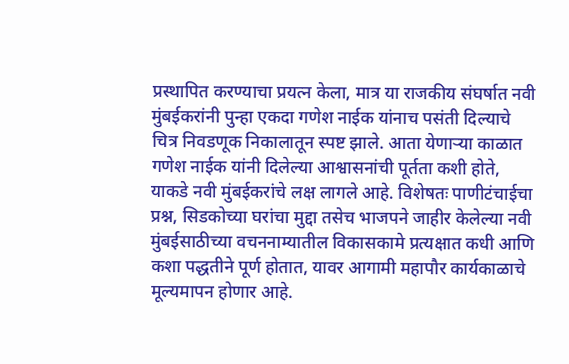प्रस्थापित करण्याचा प्रयत्न केला, मात्र या राजकीय संघर्षात नवी मुंबईकरांनी पुन्हा एकदा गणेश नाईक यांनाच पसंती दिल्याचे चित्र निवडणूक निकालातून स्पष्ट झाले. आता येणाऱ्या काळात गणेश नाईक यांनी दिलेल्या आश्वासनांची पूर्तता कशी होते, याकडे नवी मुंबईकरांचे लक्ष लागले आहे. विशेषतः पाणीटंचाईचा प्रश्न, सिडकोच्या घरांचा मुद्दा तसेच भाजपने जाहीर केलेल्या नवी मुंबईसाठीच्या वचननाम्यातील विकासकामे प्रत्यक्षात कधी आणि कशा पद्धतीने पूर्ण होतात, यावर आगामी महापौर कार्यकाळाचे मूल्यमापन होणार आहे.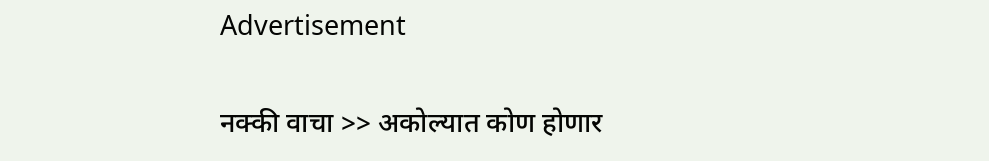Advertisement

नक्की वाचा >> अकोल्यात कोण होणार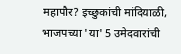महापौर? इच्छुकांची मांदियाळी, भाजपच्या 'या' 5 उमेदवारांची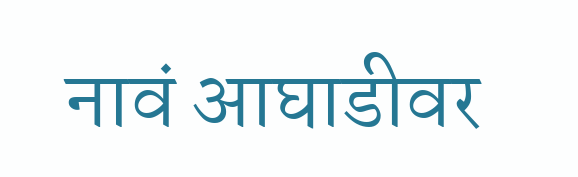नावं आघाडीवर